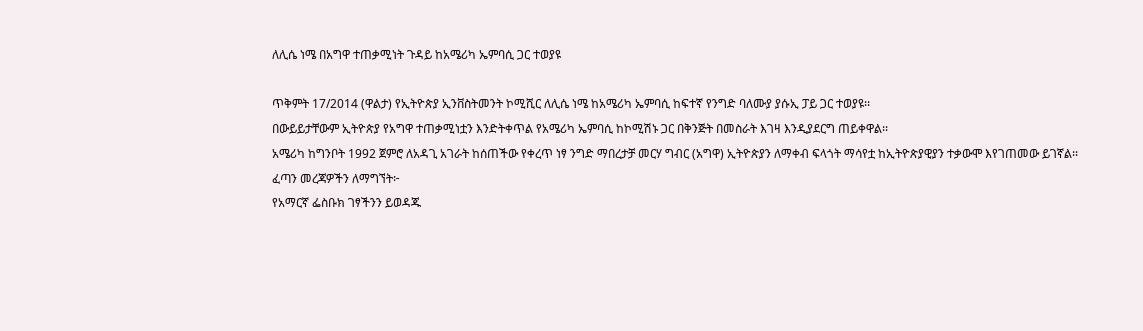ለሊሴ ነሜ በአግዋ ተጠቃሚነት ጉዳይ ከአሜሪካ ኤምባሲ ጋር ተወያዩ

ጥቅምት 17/2014 (ዋልታ) የኢትዮጵያ ኢንቨስትመንት ኮሚሺር ለሊሴ ነሜ ከአሜሪካ ኤምባሲ ከፍተኛ የንግድ ባለሙያ ያሱኢ ፓይ ጋር ተወያዩ፡፡
በውይይታቸውም ኢትዮጵያ የአግዋ ተጠቃሚነቷን እንድትቀጥል የአሜሪካ ኤምባሲ ከኮሚሽኑ ጋር በቅንጅት በመስራት እገዛ እንዲያደርግ ጠይቀዋል፡፡
አሜሪካ ከግንቦት 1992 ጀምሮ ለአዳጊ አገራት ከሰጠችው የቀረጥ ነፃ ንግድ ማበረታቻ መርሃ ግብር (አግዋ) ኢትዮጵያን ለማቀብ ፍላጎት ማሳየቷ ከኢትዮጵያዊያን ተቃውሞ እየገጠመው ይገኛል፡፡
ፈጣን መረጃዎችን ለማግኘት፦
የአማርኛ ፌስቡክ ገፃችንን ይወዳጁ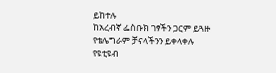ይከተሉ
ከአረብኛ ፌስቡክ ገፃችን ጋርም ይጓዙ
የቴሌግራም ቻናላችንን ይቀላቀሉ
የዩቲዩብ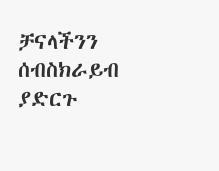ቻናላችንን ሰብስክራይብ ያድርጉ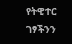የትዊተር ገፃችንን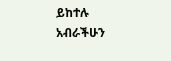ይከተሉ
አብራችሁን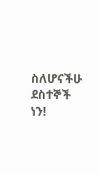ስለሆናችሁ ደስተኞች ነን!